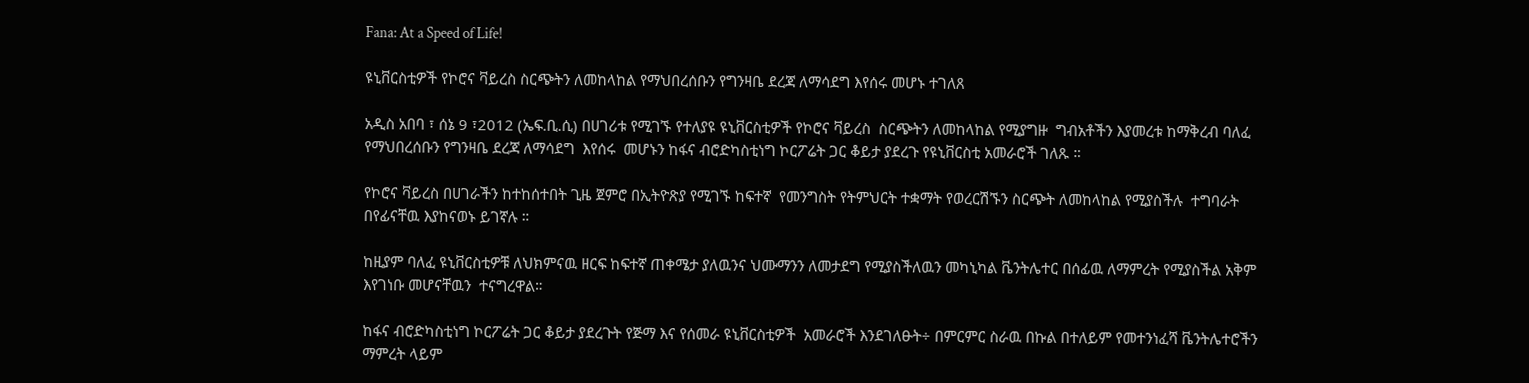Fana: At a Speed of Life!

ዩኒቨርስቲዎች የኮሮና ቫይረስ ስርጭትን ለመከላከል የማህበረሰቡን የግንዛቤ ደረጃ ለማሳደግ እየሰሩ መሆኑ ተገለጸ

አዲስ አበባ ፣ ሰኔ 9 ፣2012 (ኤፍ.ቢ.ሲ) በሀገሪቱ የሚገኙ የተለያዩ ዩኒቨርስቲዎች የኮሮና ቫይረስ  ስርጭትን ለመከላከል የሚያግዙ  ግብአቶችን እያመረቱ ከማቅረብ ባለፈ የማህበረሰቡን የግንዛቤ ደረጃ ለማሳደግ  እየሰሩ  መሆኑን ከፋና ብሮድካስቲነግ ኮርፖሬት ጋር ቆይታ ያደረጉ የዩኒቨርስቲ አመራሮች ገለጹ ።

የኮሮና ቫይረስ በሀገራችን ከተከሰተበት ጊዜ ጀምሮ በኢትዮጽያ የሚገኙ ከፍተኛ  የመንግስት የትምህርት ተቋማት የወረርሽኙን ስርጭት ለመከላከል የሚያስችሉ  ተግባራት በየፊናቸዉ እያከናወኑ ይገኛሉ ።

ከዚያም ባለፈ ዩኒቨርስቲዎቹ ለህክምናዉ ዘርፍ ከፍተኛ ጠቀሜታ ያለዉንና ህሙማንን ለመታደግ የሚያስችለዉን መካኒካል ቬንትሌተር በሰፊዉ ለማምረት የሚያስችል አቅም እየገነቡ መሆናቸዉን  ተናግረዋል።

ከፋና ብሮድካስቲነግ ኮርፖሬት ጋር ቆይታ ያደረጉት የጅማ እና የሰመራ ዩኒቨርስቲዎች  አመራሮች እንደገለፁት÷ በምርምር ስራዉ በኩል በተለይም የመተንነፈሻ ቬንትሌተሮችን ማምረት ላይም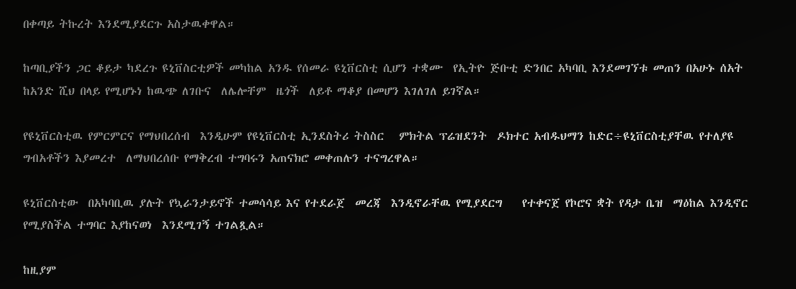በቀጣይ ትኩረት እንደሚያደርጉ አስታዉቀዋል።

ከጣቢያችን ጋር ቆይታ ካደረጉ ዩኒቨስርቲዎች መካከል አንዱ የሰመራ ዩኒቨርስቲ ሲሆን ተቋሙ  የኢትዮ ጅቡቲ ድንበር አካባቢ እንደመገኘቱ መጠን በአሁኑ ሰአት ከአንድ ሺህ በላይ የሚሆኑነ ከዉጭ ለገቡና  ለሌሎቸም  ዜጎች  ለይቶ ማቆያ በመሆን እገለገለ ይገኛል።

የዩኒቨርስቲዉ የምርምርና የማህበረሰብ  እንዲሁም የዩኒቨርስቲ ኢንደስትሪ ትስስር   ምክትል ፕሬዝደንት  ዶክተር አብዱህማን ከድር÷ዩኒቨርስቲያቸዉ የተለያዩ ግብአቶችን እያመረተ  ለማህበረሰቡ የማቅረብ ተግባሩን አጠናክሮ መቀጠሉን ተናግረዋል።

ዩኒቨርስቲው  በአካባቢዉ ያሉት የኳራንታይኖች ተመሳሳይ እና የተደራጀ  መረጃ  እንዲኖራቸዉ የሚያደርግ    የተቀናጀ የኮሮና ቋት የዳታ ቤዝ  ማዕከል እንዲኖር የሚያስችል ተግባር እያከናወነ  እንደሚገኝ ተገልጿል።

ከዚያም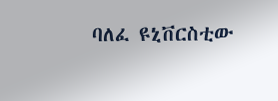ባለፈ ዩኒቨርስቲው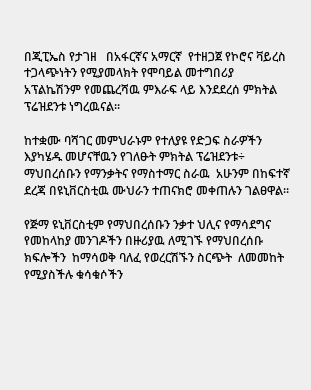በጂፒኤስ የታገዘ   በአፋርኛና አማርኛ  የተዘጋጀ የኮሮና ቫይረስ ተጋላጭነትን የሚያመላክት የሞባይል መተግበሪያ አፕልኬሽንም የመጨረሻዉ ምእራፍ ላይ እንደደረሰ ምክትል ፕሬዝደንቱ ነግረዉናል።

ከተቋሙ ባሻገር መምህራኑም የተለያዩ የድጋፍ ስራዎችን እያካሄዱ መሆናቸዉን የገለፁት ምክትል ፕሬዝደንቱ÷  ማህበረሰቡን የማንቃትና የማስተማር ስራዉ  አሁንም በከፍተኛ ደረጃ በዩኒቨርስቲዉ ሙህራን ተጠናክሮ መቀጠሉን ገልፀዋል።

የጅማ ዩኒቨርስቲም የማህበረሰቡን ንቃተ ህሊና የማሳደግና የመከላከያ መንገዶችን በዙሪያዉ ለሚገኙ የማህበረሰቡ ክፍሎችን  ከማሳወቅ ባለፈ የወረርሽኙን ስርጭት  ለመመከት የሚያስችሉ ቁሳቁሶችን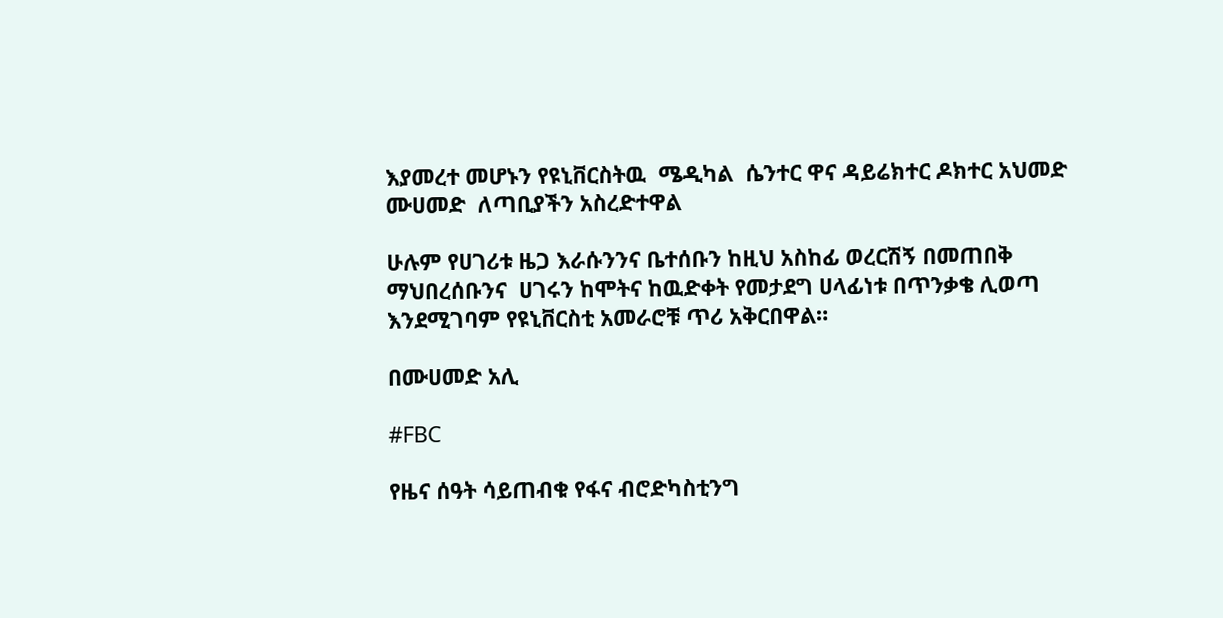እያመረተ መሆኑን የዩኒቨርስትዉ  ሜዲካል  ሴንተር ዋና ዳይሬክተር ዶክተር አህመድ ሙሀመድ  ለጣቢያችን አስረድተዋል

ሁሉም የሀገሪቱ ዜጋ እራሱንንና ቤተሰቡን ከዚህ አስከፊ ወረርሽኝ በመጠበቅ  ማህበረሰቡንና  ሀገሩን ከሞትና ከዉድቀት የመታደግ ሀላፊነቱ በጥንቃቄ ሊወጣ እንደሚገባም የዩኒቨርስቲ አመራሮቹ ጥሪ አቅርበዋል።

በሙሀመድ አሊ

#FBC

የዜና ሰዓት ሳይጠብቁ የፋና ብሮድካስቲንግ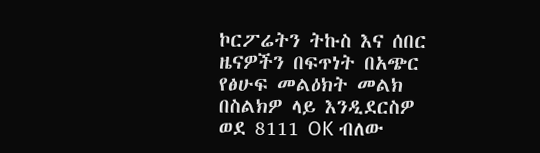ኮርፖሬትን ትኩስ እና ሰበር ዜናዎችን በፍጥነት በአጭር የፅሁፍ መልዕክት መልክ በስልክዎ ላይ እንዲደርስዎ ወደ 8111 OK ብለው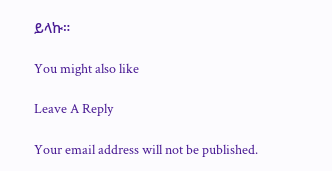ይላኩ።

You might also like

Leave A Reply

Your email address will not be published.